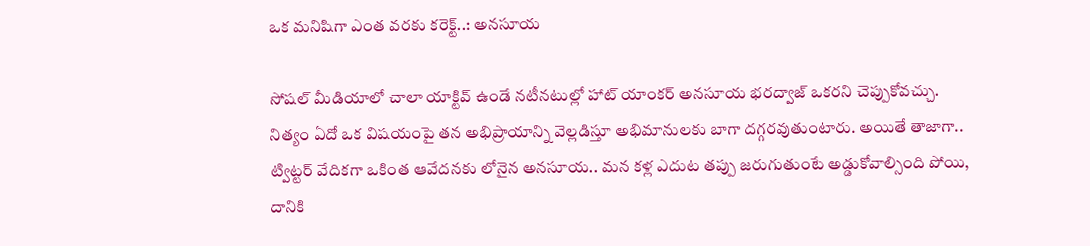ఒక మనిషిగా ఎంత వరకు కరెక్ట్..: అనసూయ

సోషల్ మీడియాలో చాలా యాక్టివ్ ఉండే నటీనటుల్లో హాట్ యాంకర్ అనసూయ భరద్వాజ్ ఒకరని చెప్పుకోవచ్చు. నిత్యం ఏదో ఒక విషయంపై తన అభిప్రాయాన్ని వెల్లడిస్తూ అభిమానులకు బాగా దగ్గరవుతుంటారు. అయితే తాజాగా.. ట్విట్టర్ వేదికగా ఒకింత ఆవేదనకు లోనైన అనసూయ.. మన కళ్ల ఎదుట తప్పు జరుగుతుంటే అడ్డుకోవాల్సింది పోయి, దానికి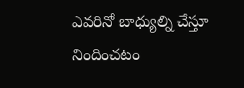ఎవరినో బాధ్యుల్ని చేస్తూ నిందించటం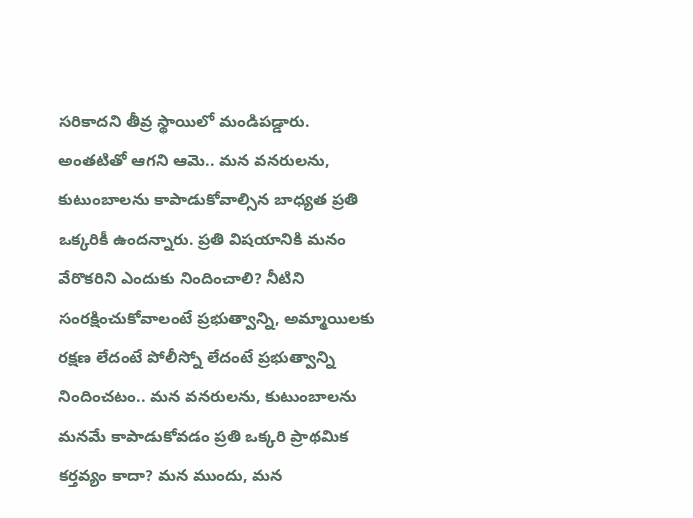సరికాదని తీవ్ర స్థాయిలో మండిపడ్డారు.
అంతటితో ఆగని ఆమె.. మన వనరులను, కుటుంబాలను కాపాడుకోవాల్సిన బాధ్యత ప్రతి ఒక్కరికీ ఉందన్నారు. ప్రతి విషయానికి మనం వేరొకరిని ఎందుకు నిందించాలి? నీటిని సంరక్షించుకోవాలంటే ప్రభుత్వాన్ని, అమ్మాయిలకు రక్షణ లేదంటే పోలీస్నో లేదంటే ప్రభుత్వాన్ని నిందించటం.. మన వనరులను, కుటుంబాలను మనమే కాపాడుకోవడం ప్రతి ఒక్కరి ప్రాథమిక కర్తవ్యం కాదా? మన ముందు, మన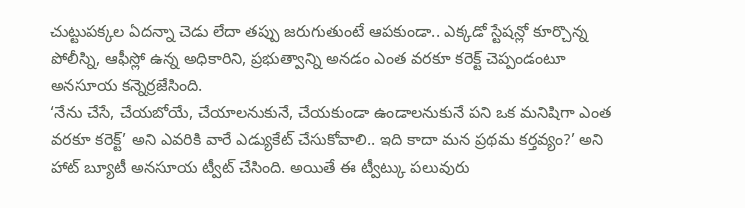చుట్టుపక్కల ఏదన్నా చెడు లేదా తప్పు జరుగుతుంటే ఆపకుండా.. ఎక్కడో స్టేషన్లో కూర్చొన్న పోలీస్ని, ఆఫీస్లో ఉన్న అధికారిని, ప్రభుత్వాన్ని అనడం ఎంత వరకూ కరెక్ట్ చెప్పండంటూ అనసూయ కన్నెర్రజేసింది.
‘నేను చేసే, చేయబోయే, చేయాలనుకునే, చేయకుండా ఉండాలనుకునే పని ఒక మనిషిగా ఎంత వరకూ కరెక్ట్’ అని ఎవరికి వారే ఎడ్యుకేట్ చేసుకోవాలి.. ఇది కాదా మన ప్రథమ కర్తవ్యం?’ అని హాట్ బ్యూటీ అనసూయ ట్వీట్ చేసింది. అయితే ఈ ట్వీట్కు పలువురు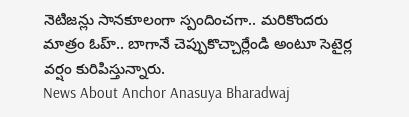నెటిజన్లు సానకూలంగా స్పందించగా.. మరికొందరు మాత్రం ఓహ్.. బాగానే చెప్పుకొచ్చార్లేండి అంటూ సెటైర్ల వర్షం కురిపిస్తున్నారు.
News About Anchor Anasuya Bharadwaj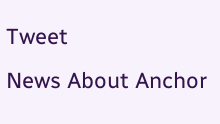Tweet
News About Anchor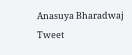Anasuya Bharadwaj Tweet